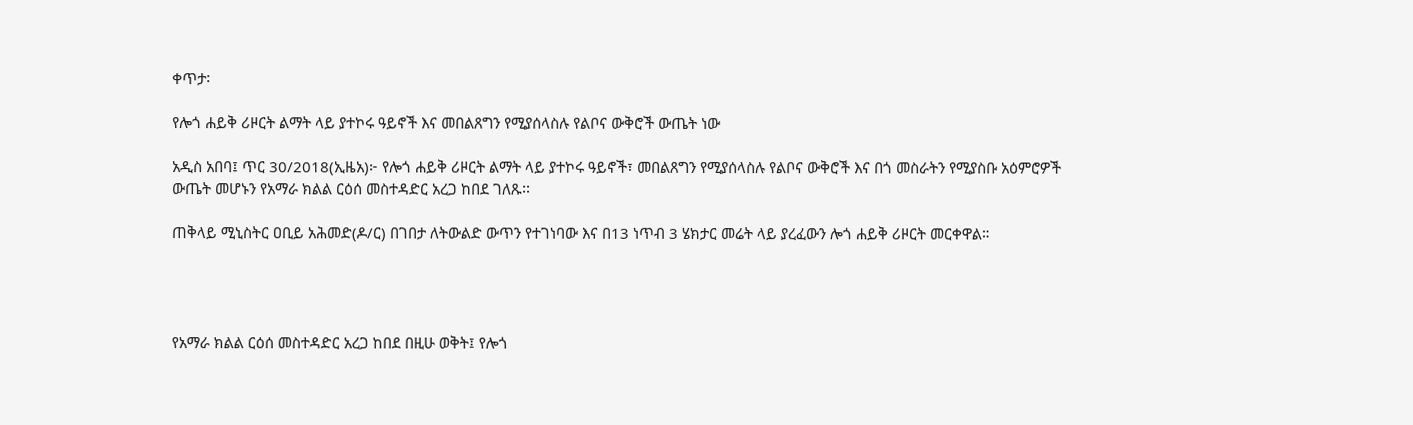ቀጥታ፡

የሎጎ ሐይቅ ሪዞርት ልማት ላይ ያተኮሩ ዓይኖች እና መበልጸግን የሚያሰላስሉ የልቦና ውቅሮች ውጤት ነው

አዲስ አበባ፤ ጥር 30/2018(ኢዜአ)፦ የሎጎ ሐይቅ ሪዞርት ልማት ላይ ያተኮሩ ዓይኖች፣ መበልጸግን የሚያሰላስሉ የልቦና ውቅሮች እና በጎ መስራትን የሚያስቡ አዕምሮዎች ውጤት መሆኑን የአማራ ክልል ርዕሰ መስተዳድር አረጋ ከበደ ገለጹ፡፡

ጠቅላይ ሚኒስትር ዐቢይ አሕመድ(ዶ/ር) በገበታ ለትውልድ ውጥን የተገነባው እና በ13 ነጥብ 3 ሄክታር መሬት ላይ ያረፈውን ሎጎ ሐይቅ ሪዞርት መርቀዋል።




የአማራ ክልል ርዕሰ መስተዳድር አረጋ ከበደ በዚሁ ወቅት፤ የሎጎ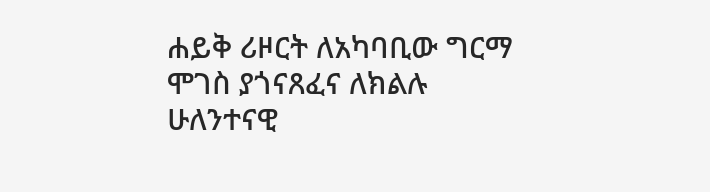ሐይቅ ሪዞርት ለአካባቢው ግርማ ሞገስ ያጎናጸፈና ለክልሉ ሁለንተናዊ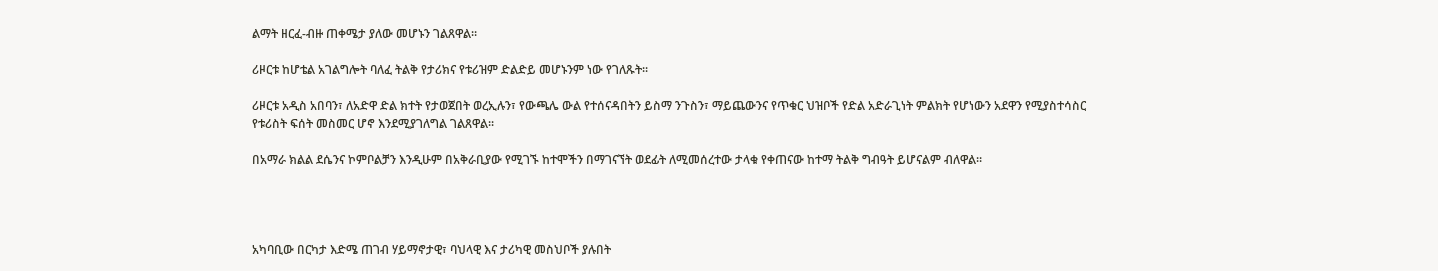ልማት ዘርፈ-ብዙ ጠቀሜታ ያለው መሆኑን ገልጸዋል።

ሪዞርቱ ከሆቴል አገልግሎት ባለፈ ትልቅ የታሪክና የቱሪዝም ድልድይ መሆኑንም ነው የገለጹት፡፡

ሪዞርቱ አዲስ አበባን፣ ለአድዋ ድል ክተት የታወጀበት ወረኢሉን፣ የውጫሌ ውል የተሰናዳበትን ይስማ ንጉስን፣ ማይጨውንና የጥቁር ህዝቦች የድል አድራጊነት ምልክት የሆነውን አደዋን የሚያስተሳስር የቱሪስት ፍሰት መስመር ሆኖ እንደሚያገለግል ገልጸዋል፡፡

በአማራ ክልል ደሴንና ኮምቦልቻን እንዲሁም በአቅራቢያው የሚገኙ ከተሞችን በማገናኘት ወደፊት ለሚመሰረተው ታላቁ የቀጠናው ከተማ ትልቅ ግብዓት ይሆናልም ብለዋል።




አካባቢው በርካታ እድሜ ጠገብ ሃይማኖታዊ፣ ባህላዊ እና ታሪካዊ መስህቦች ያሉበት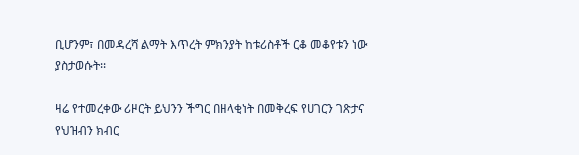ቢሆንም፣ በመዳረሻ ልማት እጥረት ምክንያት ከቱሪስቶች ርቆ መቆየቱን ነው ያስታወሱት፡፡

ዛሬ የተመረቀው ሪዞርት ይህንን ችግር በዘላቂነት በመቅረፍ የሀገርን ገጽታና የህዝብን ክብር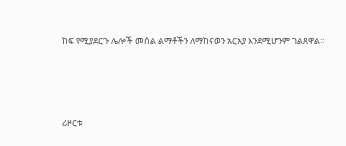ከፍ የሚያደርጉ ሌሎች መሰል ልማቶችን ለማከናወን አርአያ እንደሚሆንም ገልጸዋል።




ሪዞርቱ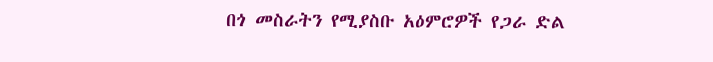በጎ መስራትን የሚያስቡ አዕምሮዎች የጋራ ድል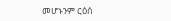መሆኑንም ርዕሰ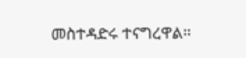መስተዳድሩ ተናግረዋል።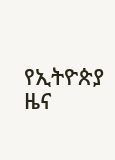የኢትዮጵያ ዜና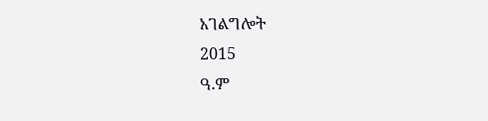አገልግሎት
2015
ዓ.ም